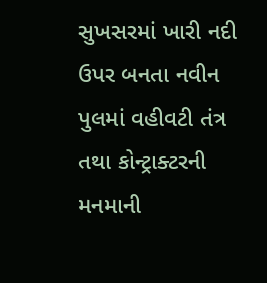સુખસરમાં ખારી નદી ઉપર બનતા નવીન પુલમાં વહીવટી તંત્ર તથા કોન્ટ્રાક્ટરની મનમાની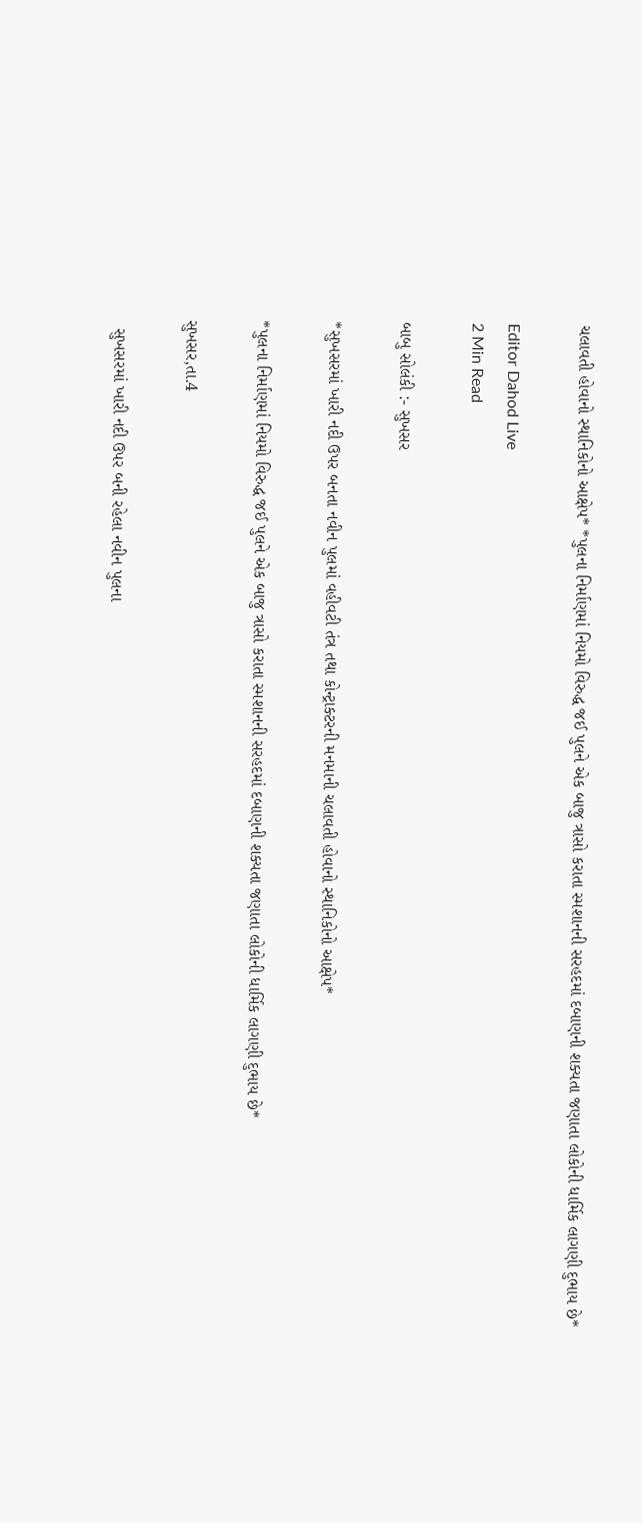ચલાવતી હોવાનો સ્થાનિકોનો આક્ષેપ* *પુલના નિર્માણમાં નિયમો વિરુદ્ધ જઈ પુલને એક બાજુ ત્રાસો કરાતા સ્મશાનની સરહદમાં દબાણની શક્યતા જણાતા લોકોની ધાર્મિક લાગણી દુભાય છે*

Editor Dahod Live
2 Min Read

બાબુ સોલંકી :- સુખસર

*સુખસરમાં ખારી નદી ઉપર બનતા નવીન પુલમાં વહીવટી તંત્ર તથા કોન્ટ્રાક્ટરની મનમાની ચલાવતી હોવાનો સ્થાનિકોનો આક્ષેપ*

*પુલના નિર્માણમાં નિયમો વિરુદ્ધ જઈ પુલને એક બાજુ ત્રાસો કરાતા સ્મશાનની સરહદમાં દબાણની શક્યતા જણાતા લોકોની ધાર્મિક લાગણી દુભાય છે*

સુખસર,તા.4

  સુખસરમાં ખારી નદી ઉપર બની રહેલા નવીન પુલના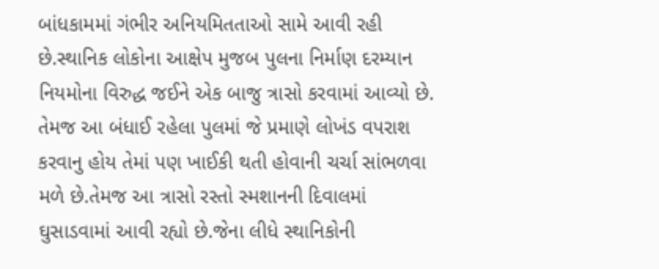બાંધકામમાં ગંભીર અનિયમિતતાઓ સામે આવી રહી છે.સ્થાનિક લોકોના આક્ષેપ મુજબ પુલના નિર્માણ દરમ્યાન નિયમોના વિરુદ્ધ જઈને એક બાજુ ત્રાસો કરવામાં આવ્યો છે. તેમજ આ બંધાઈ રહેલા પુલમાં જે પ્રમાણે લોખંડ વપરાશ કરવાનુ હોય તેમાં પણ ખાઈકી થતી હોવાની ચર્ચા સાંભળવા મળે છે.તેમજ આ ત્રાસો રસ્તો સ્મશાનની દિવાલમાં ઘુસાડવામાં આવી રહ્યો છે.જેના લીધે સ્થાનિકોની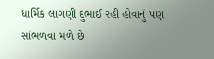ધાર્મિક લાગણી દુભાઈ રહી હોવાનું પણ સાંભળવા મળે છે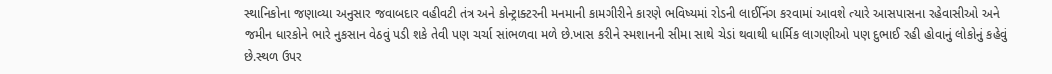સ્થાનિકોના જણાવ્યા અનુસાર જવાબદાર વહીવટી તંત્ર અને કોન્ટ્રાક્ટરની મનમાની કામગીરીને કારણે ભવિષ્યમાં રોડની લાઈનિંગ કરવામાં આવશે ત્યારે આસપાસના રહેવાસીઓ અને જમીન ધારકોને ભારે નુકસાન વેઠવું પડી શકે તેવી પણ ચર્ચા સાંભળવા મળે છે.ખાસ કરીને સ્મશાનની સીમા સાથે ચેડાં થવાથી ધાર્મિક લાગણીઓ પણ દુભાઈ રહી હોવાનું લોકોનું કહેવું છે.સ્થળ ઉપર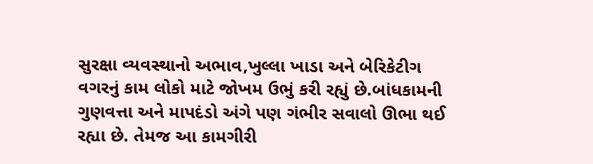સુરક્ષા વ્યવસ્થાનો અભાવ,ખુલ્લા ખાડા અને બેરિકેટીગ વગરનું કામ લોકો માટે જોખમ ઉભું કરી રહ્યું છે.બાંધકામની ગુણવત્તા અને માપદંડો અંગે પણ ગંભીર સવાલો ઊભા થઈ રહ્યા છે. તેમજ આ કામગીરી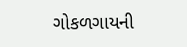ગોકળગાયની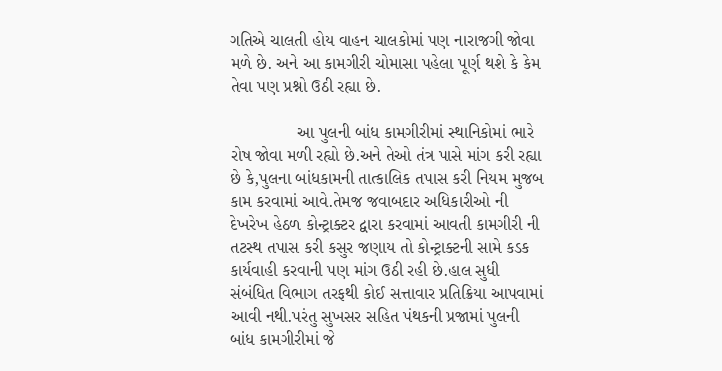ગતિએ ચાલતી હોય વાહન ચાલકોમાં પણ નારાજગી જોવા મળે છે. અને આ કામગીરી ચોમાસા પહેલા પૂર્ણ થશે કે કેમ તેવા પણ પ્રશ્નો ઉઠી રહ્યા છે.

              આ પુલની બાંધ કામગીરીમાં સ્થાનિકોમાં ભારે રોષ જોવા મળી રહ્યો છે.અને તેઓ તંત્ર પાસે માંગ કરી રહ્યા છે કે,પુલના બાંધકામની તાત્કાલિક તપાસ કરી નિયમ મુજબ કામ કરવામાં આવે.તેમજ જવાબદાર અધિકારીઓ ની દેખરેખ હેઠળ કોન્ટ્રાક્ટર દ્વારા કરવામાં આવતી કામગીરી ની તટસ્થ તપાસ કરી કસુર જણાય તો કોન્ટ્રાક્ટની સામે કડક કાર્યવાહી કરવાની પણ માંગ ઉઠી રહી છે.હાલ સુધી સંબંધિત વિભાગ તરફથી કોઈ સત્તાવાર પ્રતિક્રિયા આપવામાં આવી નથી.પરંતુ સુખસર સહિત પંથકની પ્રજામાં પુલની બાંધ કામગીરીમાં જે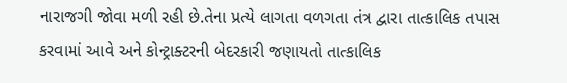નારાજગી જોવા મળી રહી છે.તેના પ્રત્યે લાગતા વળગતા તંત્ર દ્વારા તાત્કાલિક તપાસ કરવામાં આવે અને કોન્ટ્રાક્ટરની બેદરકારી જણાયતો તાત્કાલિક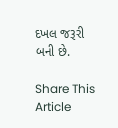દખલ જરૂરી બની છે.

Share This Article